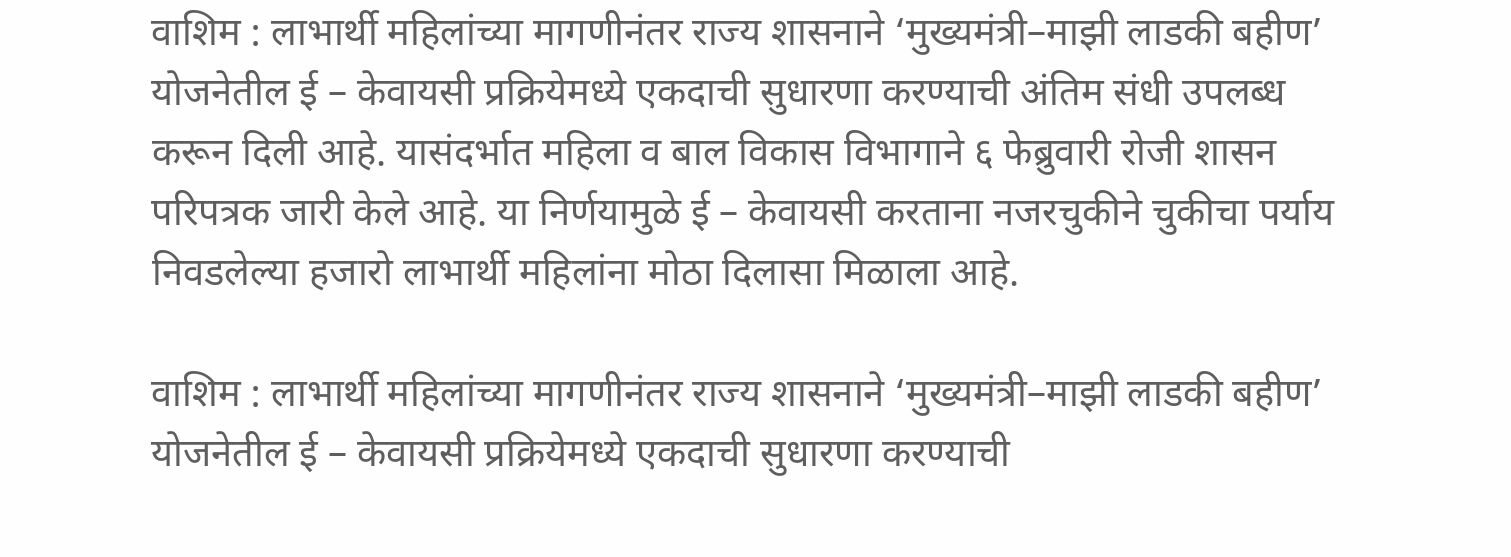वाशिम : लाभार्थी महिलांच्या मागणीनंतर राज्य शासनाने ‘मुख्यमंत्री–माझी लाडकी बहीण’ योजनेतील ई – केवायसी प्रक्रियेमध्ये एकदाची सुधारणा करण्याची अंतिम संधी उपलब्ध करून दिली आहे. यासंदर्भात महिला व बाल विकास विभागाने ६ फेब्रुवारी रोजी शासन परिपत्रक जारी केले आहे. या निर्णयामुळे ई – केवायसी करताना नजरचुकीने चुकीचा पर्याय निवडलेल्या हजारो लाभार्थी महिलांना मोठा दिलासा मिळाला आहे.

वाशिम : लाभार्थी महिलांच्या मागणीनंतर राज्य शासनाने ‘मुख्यमंत्री–माझी लाडकी बहीण’ योजनेतील ई – केवायसी प्रक्रियेमध्ये एकदाची सुधारणा करण्याची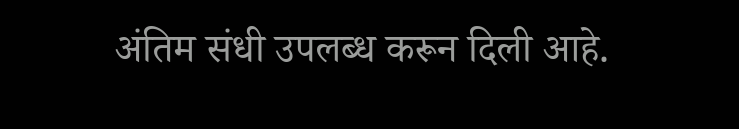अंतिम संधी उपलब्ध करून दिली आहे.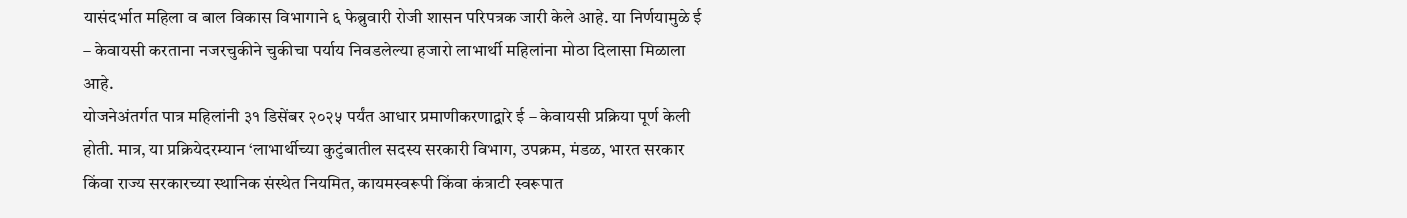यासंदर्भात महिला व बाल विकास विभागाने ६ फेब्रुवारी रोजी शासन परिपत्रक जारी केले आहे. या निर्णयामुळे ई – केवायसी करताना नजरचुकीने चुकीचा पर्याय निवडलेल्या हजारो लाभार्थी महिलांना मोठा दिलासा मिळाला आहे.
योजनेअंतर्गत पात्र महिलांनी ३१ डिसेंबर २०२५ पर्यंत आधार प्रमाणीकरणाद्वारे ई – केवायसी प्रक्रिया पूर्ण केली होती. मात्र, या प्रक्रियेदरम्यान ‘लाभार्थीच्या कुटुंबातील सदस्य सरकारी विभाग, उपक्रम, मंडळ, भारत सरकार किंवा राज्य सरकारच्या स्थानिक संस्थेत नियमित, कायमस्वरूपी किंवा कंत्राटी स्वरूपात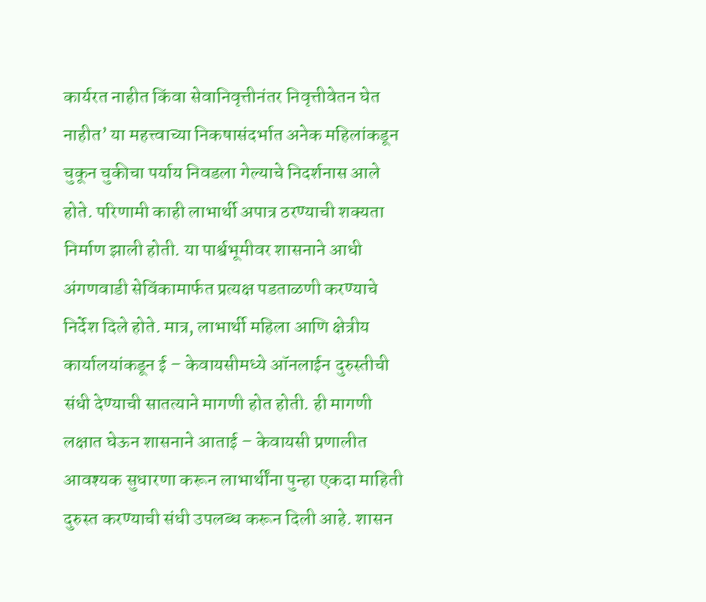कार्यरत नाहीत किंवा सेवानिवृत्तीनंतर निवृत्तीवेतन घेत नाहीत’ या महत्त्वाच्या निकषासंदर्भात अनेक महिलांकडून चुकून चुकीचा पर्याय निवडला गेल्याचे निदर्शनास आले होते. परिणामी काही लाभार्थी अपात्र ठरण्याची शक्यता निर्माण झाली होती. या पार्श्वभूमीवर शासनाने आधी अंगणवाडी सेविंकामार्फत प्रत्यक्ष पडताळणी करण्याचे निर्देश दिले होते. मात्र, लाभार्थी महिला आणि क्षेत्रीय कार्यालयांकडून ई – केवायसीमध्ये ऑनलाईन दुरुस्तीची संधी देण्याची सातत्याने मागणी होत होती. ही मागणी लक्षात घेऊन शासनाने आताई – केवायसी प्रणालीत आवश्यक सुधारणा करून लाभार्थींना पुन्हा एकदा माहिती दुरुस्त करण्याची संधी उपलब्ध करून दिली आहे. शासन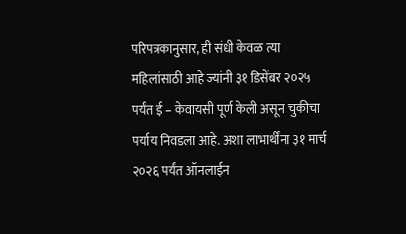परिपत्रकानुसार, ही संधी केवळ त्या महिलांसाठी आहे ज्यांनी ३१ डिसेंबर २०२५ पर्यंत ई – केवायसी पूर्ण केली असून चुकीचा पर्याय निवडला आहे. अशा लाभार्थींना ३१ मार्च २०२६ पर्यंत ऑनलाईन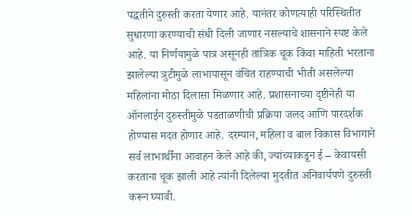पद्धतीने दुरुस्ती करता येणार आहे. यानंतर कोणत्याही परिस्थितीत सुधारणा करण्याची संधी दिली जाणार नसल्याचे शासनाने स्पष्ट केले आहे. या निर्णयामुळे पात्र असूनही तांत्रिक चूक किंवा माहिती भरताना झालेल्या त्रुटीमुळे लाभापासून वंचित राहण्याची भीती असलेल्या महिलांना मोठा दिलासा मिळणार आहे. प्रशासनाच्या दृष्टीनेही या ऑनलाईन दुरुस्तीमुळे पडताळणीची प्रक्रिया जलद आणि पारदर्शक होण्यास मदत होणार आहे. दरम्यान, महिला व बाल विकास विभागाने सर्व लाभार्थींना आवाहन केले आहे की, ज्यांच्याकडून ई – केवायसी करताना चूक झाली आहे त्यांनी दिलेल्या मुदतीत अनिवार्यपणे दुरुस्ती करून घ्यावी.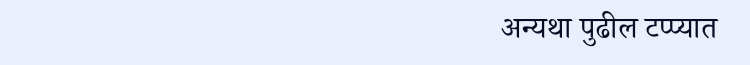अन्यथा पुढील टप्प्यात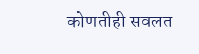कोणतीही सवलत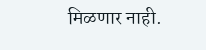मिळणार नाही.